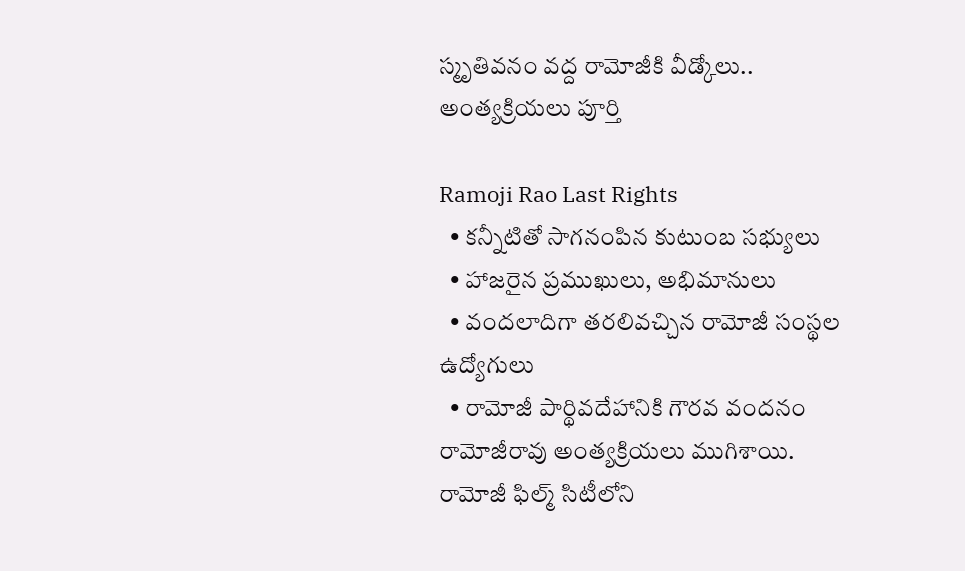స్మృతివనం వద్ద రామోజీకి వీడ్కోలు.. అంత్యక్రియలు పూర్తి

Ramoji Rao Last Rights
  • కన్నీటితో సాగనంపిన కుటుంబ సభ్యులు
  • హాజరైన ప్రముఖులు, అభిమానులు
  • వందలాదిగా తరలివచ్చిన రామోజీ సంస్థల ఉద్యోగులు
  • రామోజీ పార్థివదేహానికి గౌరవ వందనం
రామోజీరావు అంత్యక్రియలు ముగిశాయి. రామోజీ ఫిల్మ్ సిటీలోని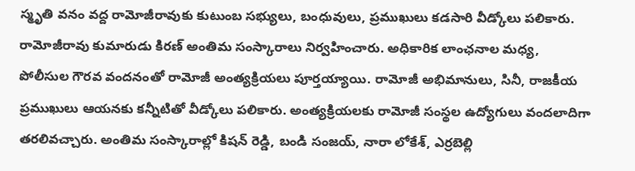స్మృతి వనం వద్ద రామోజీరావుకు కుటుంబ సభ్యులు, బంధువులు, ప్రముఖులు కడసారి వీడ్కోలు పలికారు. రామోజీరావు కుమారుడు కిరణ్‌ అంతిమ సంస్కారాలు నిర్వహించారు. అధికారిక లాంఛనాల మధ్య, పోలీసుల గౌరవ వందనంతో రామోజీ అంత్యక్రియలు పూర్తయ్యాయి. రామోజీ అభిమానులు, సినీ, రాజకీయ ప్రముఖులు ఆయనకు కన్నీటితో వీడ్కోలు పలికారు. అంత్యక్రియలకు రామోజీ సంస్థల ఉద్యోగులు వందలాదిగా తరలివచ్చారు. అంతిమ సంస్కారాల్లో కిషన్ రెడ్డి, బండి సంజయ్, నారా లోకేశ్‌, ఎర్రబెల్లి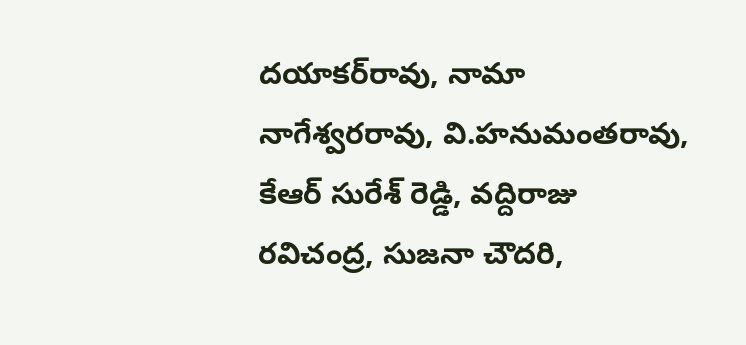దయాకర్‌రావు, నామా నాగేశ్వరరావు, వి.హనుమంతరావు, కేఆర్‌ సురేశ్ రెడ్డి, వద్దిరాజు రవిచంద్ర, సుజనా చౌదరి,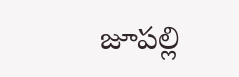జూపల్లి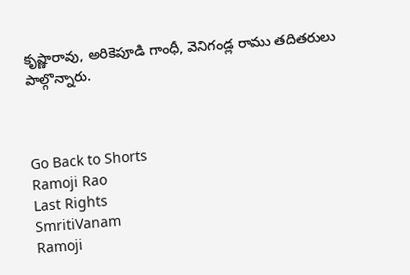కృష్ణారావు, అరికెపూడి గాంధీ, వెనిగండ్ల రాము తదితరులు పాల్గొన్నారు.



Go Back to Shorts
Ramoji Rao
Last Rights
SmritiVanam
Ramoji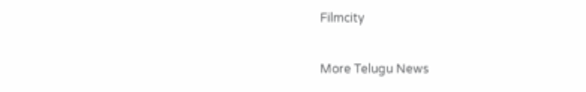Filmcity

More Telugu News